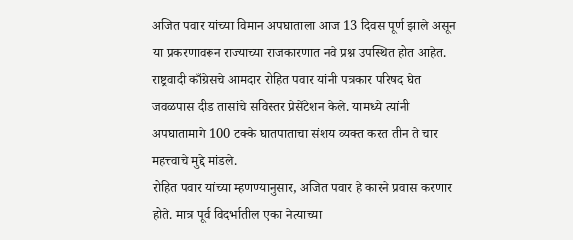अजित पवार यांच्या विमान अपघाताला आज 13 दिवस पूर्ण झाले असून या प्रकरणावरून राज्याच्या राजकारणात नवे प्रश्न उपस्थित होत आहेत. राष्ट्रवादी काँग्रेसचे आमदार रोहित पवार यांनी पत्रकार परिषद घेत जवळपास दीड तासांचे सविस्तर प्रेसेंटेशन केले. यामध्ये त्यांनी अपघातामागे 100 टक्के घातपाताचा संशय व्यक्त करत तीन ते चार महत्त्वाचे मुद्दे मांडले.
रोहित पवार यांच्या म्हणण्यानुसार, अजित पवार हे कारने प्रवास करणार होते. मात्र पूर्व विदर्भातील एका नेत्याच्या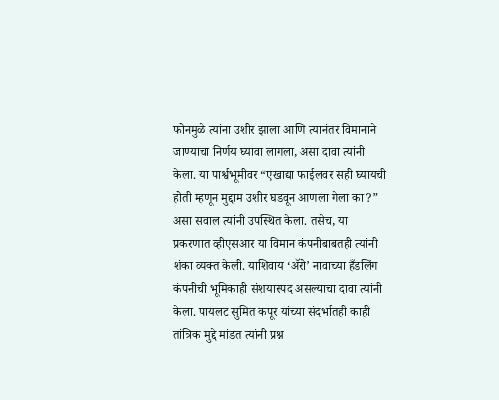फोनमुळे त्यांना उशीर झाला आणि त्यानंतर विमानाने जाण्याचा निर्णय घ्यावा लागला, असा दावा त्यांनी केला. या पार्श्वभूमीवर “एखाद्या फाईलवर सही घ्यायची होती म्हणून मुद्दाम उशीर घडवून आणला गेला का?” असा सवाल त्यांनी उपस्थित केला. तसेच, या प्रकरणात व्हीएसआर या विमान कंपनीबाबतही त्यांनी शंका व्यक्त केली. याशिवाय ‘ॲरो’ नावाच्या हँडलिंग कंपनीची भूमिकाही संशयास्पद असल्याचा दावा त्यांनी केला. पायलट सुमित कपूर यांच्या संदर्भातही काही तांत्रिक मुद्दे मांडत त्यांनी प्रश्न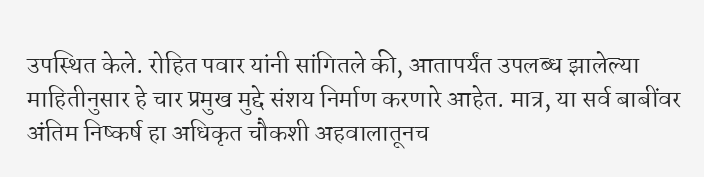उपस्थित केले. रोहित पवार यांनी सांगितले की, आतापर्यंत उपलब्ध झालेल्या माहितीनुसार हे चार प्रमुख मुद्दे संशय निर्माण करणारे आहेत. मात्र, या सर्व बाबींवर अंतिम निष्कर्ष हा अधिकृत चौकशी अहवालातूनच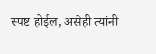स्पष्ट होईल, असेही त्यांनी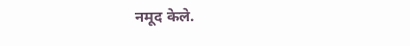नमूद केले.